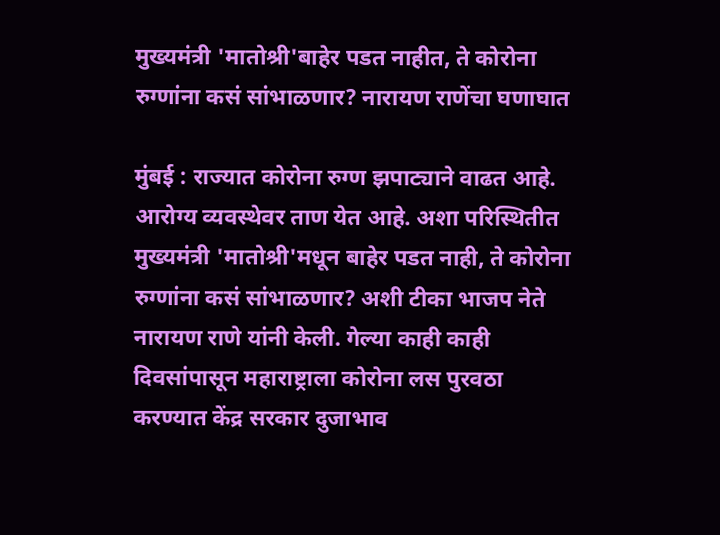मुख्यमंत्री 'मातोश्री'बाहेर पडत नाहीत, ते कोरोना रुग्णांना कसं सांभाळणार? नारायण राणेंचा घणाघात

मुंबई : राज्यात कोरोना रुग्ण झपाट्याने वाढत आहे. आरोग्य व्यवस्थेवर ताण येत आहे. अशा परिस्थितीत मुख्यमंत्री 'मातोश्री'मधून बाहेर पडत नाही, ते कोरोना रुग्णांना कसं सांभाळणार? अशी टीका भाजप नेते नारायण राणे यांनी केली. गेल्या काही काही दिवसांपासून महाराष्ट्राला कोरोना लस पुरवठा करण्यात केंद्र सरकार दुजाभाव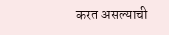करत असल्याची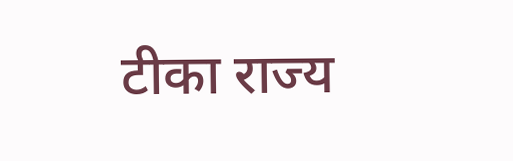टीका राज्य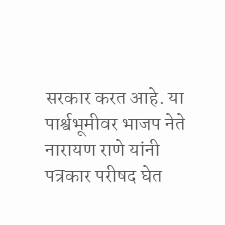सरकार करत आहे. या पार्श्वभूमीवर भाजप नेते नारायण राणे यांनी पत्रकार परीषद घेत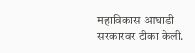महाविकास आघाडी सरकारवर टीका केली.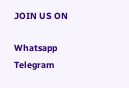JOIN US ON

Whatsapp
Telegram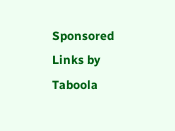Sponsored Links by Taboola